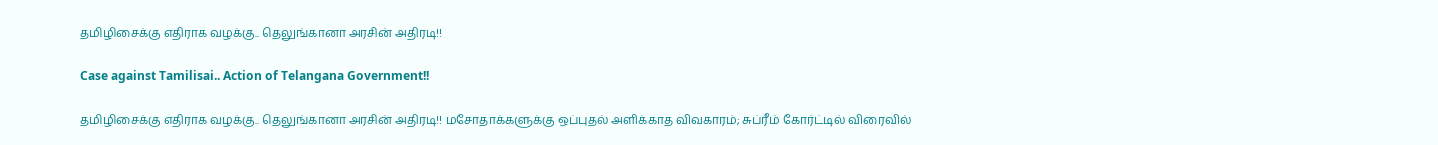தமிழிசைக்கு எதிராக வழக்கு.. தெலுங்கானா அரசின் அதிரடி!!

Case against Tamilisai.. Action of Telangana Government!!

தமிழிசைக்கு எதிராக வழக்கு.. தெலுங்கானா அரசின் அதிரடி!! மசோதாக்களுக்கு ஒப்புதல் அளிக்காத விவகாரம்; சுப்ரீம் கோர்ட்டில் விரைவில்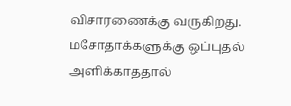விசாரணைக்கு வருகிறது. மசோதாக்களுக்கு ஒப்புதல் அளிக்காததால்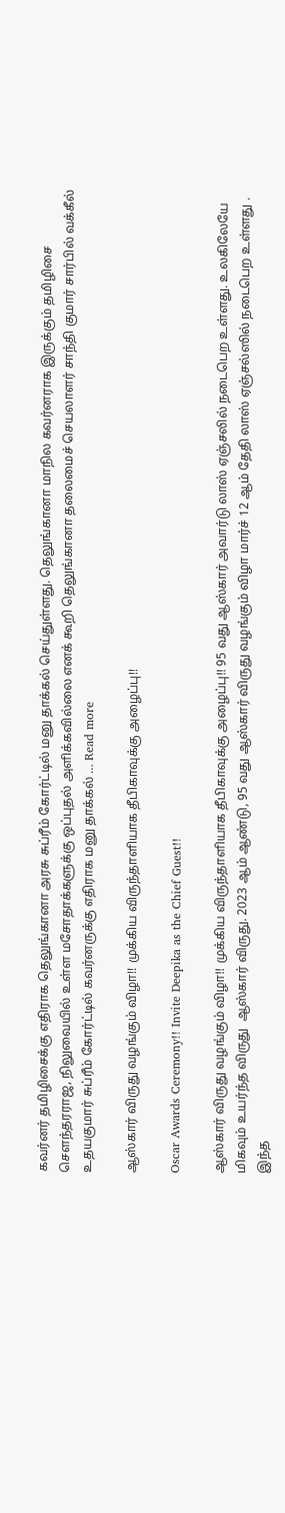கவர்னர் தமிழிசைக்கு எதிராக தெலுங்கானா அரசு சுப்ரீம் கோர்ட்டில் மனு தாக்கல் செய்துள்ளது. தெலுங்கானா மாநில கவர்னராக இருக்கும் தமிழிசை சௌந்தரராஜ, நிலுவையில் உள்ள மசோதாக்களுக்கு ஒப்புதல் அளிக்கவில்லை எனக் கூறி தெலுங்கானா தலைமைச் செயலாளர் சாந்தி குமார் சார்பில் வக்கீல் உதயகுமார் சுப்ரீம் கோர்ட்டில் கவர்னருக்கு எதிராக மனு தாக்கல் … Read more

ஆஸ்கார் விருது வழங்கும் விழா!! முக்கிய விருந்தாளியாக தீபிகாவுக்கு அழைப்பு!!

Oscar Awards Ceremony!! Invite Deepika as the Chief Guest!!

ஆஸ்கார் விருது வழங்கும் விழா!! முக்கிய விருந்தாளியாக தீபிகாவுக்கு அழைப்பு!! 95 வது ஆஸ்கார் அவார்டு லாஸ் ஏஞ்சலில் நடைபெற உள்ளது. உலகிலேயே மிகவும் உயர்ந்த விருது  ஆஸ்கார் விருது. 2023 ஆம் ஆண்டு, 95 வது ஆஸ்கார் விருது வழங்கும் விழா மார்ச் 12 ஆம் தேதி லாஸ் ஏஞ்சல்ஸில் நடைபெற உள்ளது . இந்த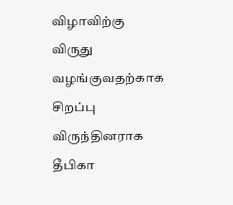விழாவிற்கு விருது வழங்குவதற்காக சிறப்பு விருந்தினராக தீபிகா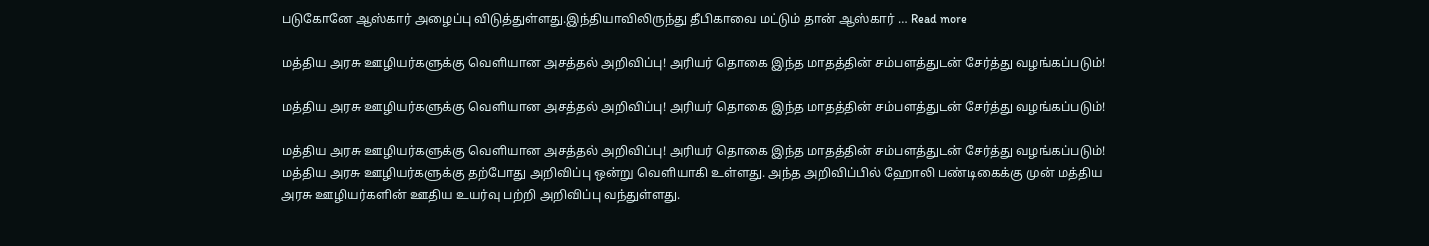படுகோனே ஆஸ்கார் அழைப்பு விடுத்துள்ளது.இந்தியாவிலிருந்து தீபிகாவை மட்டும் தான் ஆஸ்கார் … Read more

மத்திய அரசு ஊழியர்களுக்கு வெளியான அசத்தல் அறிவிப்பு! அரியர் தொகை இந்த மாதத்தின் சம்பளத்துடன் சேர்த்து வழங்கப்படும்!

மத்திய அரசு ஊழியர்களுக்கு வெளியான அசத்தல் அறிவிப்பு! அரியர் தொகை இந்த மாதத்தின் சம்பளத்துடன் சேர்த்து வழங்கப்படும்!

மத்திய அரசு ஊழியர்களுக்கு வெளியான அசத்தல் அறிவிப்பு! அரியர் தொகை இந்த மாதத்தின் சம்பளத்துடன் சேர்த்து வழங்கப்படும்! மத்திய அரசு ஊழியர்களுக்கு தற்போது அறிவிப்பு ஒன்று வெளியாகி உள்ளது. அந்த அறிவிப்பில் ஹோலி பண்டிகைக்கு முன் மத்திய அரசு ஊழியர்களின் ஊதிய உயர்வு பற்றி அறிவிப்பு வந்துள்ளது.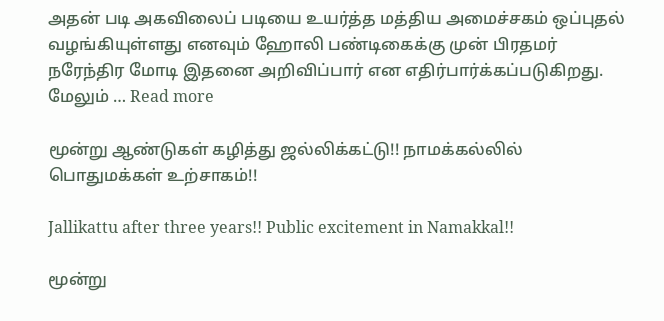அதன் படி அகவிலைப் படியை உயர்த்த மத்திய அமைச்சகம் ஒப்புதல் வழங்கியுள்ளது எனவும் ஹோலி பண்டிகைக்கு முன் பிரதமர் நரேந்திர மோடி இதனை அறிவிப்பார் என எதிர்பார்க்கப்படுகிறது. மேலும் … Read more

மூன்று ஆண்டுகள் கழித்து ஜல்லிக்கட்டு!! நாமக்கல்லில் பொதுமக்கள் உற்சாகம்!!

Jallikattu after three years!! Public excitement in Namakkal!!

மூன்று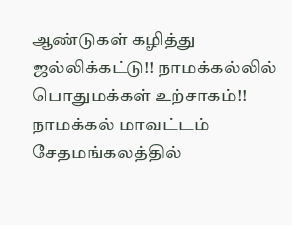ஆண்டுகள் கழித்து ஜல்லிக்கட்டு!! நாமக்கல்லில் பொதுமக்கள் உற்சாகம்!! நாமக்கல் மாவட்டம் சேதமங்கலத்தில்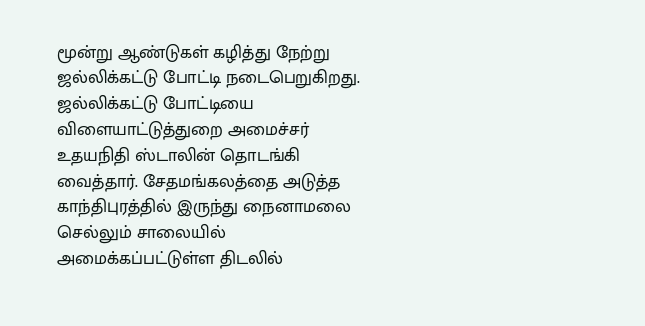மூன்று ஆண்டுகள் கழித்து நேற்று ஜல்லிக்கட்டு போட்டி நடைபெறுகிறது. ஜல்லிக்கட்டு போட்டியை விளையாட்டுத்துறை அமைச்சர் உதயநிதி ஸ்டாலின் தொடங்கி வைத்தார். சேதமங்கலத்தை அடுத்த காந்திபுரத்தில் இருந்து நைனாமலை செல்லும் சாலையில் அமைக்கப்பட்டுள்ள திடலில்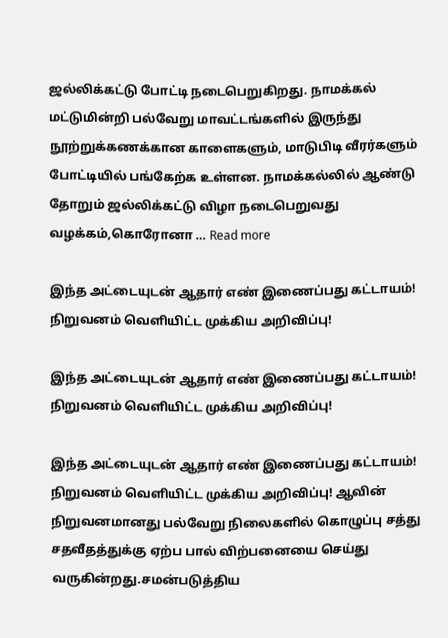ஜல்லிக்கட்டு போட்டி நடைபெறுகிறது. நாமக்கல் மட்டுமின்றி பல்வேறு மாவட்டங்களில் இருந்து நூற்றுக்கணக்கான காளைகளும், மாடுபிடி வீரர்களும் போட்டியில் பங்கேற்க உள்ளன. நாமக்கல்லில் ஆண்டு தோறும் ஜல்லிக்கட்டு விழா நடைபெறுவது வழக்கம்,கொரோனா … Read more

இந்த அட்டையுடன் ஆதார் எண் இணைப்பது கட்டாயம்! நிறுவனம் வெளியிட்ட முக்கிய அறிவிப்பு!

இந்த அட்டையுடன் ஆதார் எண் இணைப்பது கட்டாயம்! நிறுவனம் வெளியிட்ட முக்கிய அறிவிப்பு!

இந்த அட்டையுடன் ஆதார் எண் இணைப்பது கட்டாயம்! நிறுவனம் வெளியிட்ட முக்கிய அறிவிப்பு! ஆவின் நிறுவனமானது பல்வேறு நிலைகளில் கொழுப்பு சத்து சதவீதத்துக்கு ஏற்ப பால் விற்பனையை செய்து வருகின்றது.சமன்படுத்திய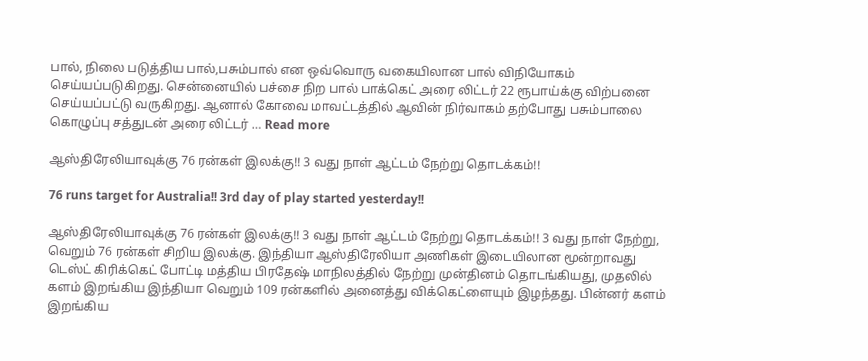பால், நிலை படுத்திய பால்,பசும்பால் என ஒவ்வொரு வகையிலான பால் விநியோகம் செய்யப்படுகிறது. சென்னையில் பச்சை நிற பால் பாக்கெட் அரை லிட்டர் 22 ரூபாய்க்கு விற்பனை செய்யப்பட்டு வருகிறது. ஆனால் கோவை மாவட்டத்தில் ஆவின் நிர்வாகம் தற்போது பசும்பாலை கொழுப்பு சத்துடன் அரை லிட்டர் … Read more

ஆஸ்திரேலியாவுக்கு 76 ரன்கள் இலக்கு!! 3 வது நாள் ஆட்டம் நேற்று தொடக்கம்!!

76 runs target for Australia!! 3rd day of play started yesterday!!

ஆஸ்திரேலியாவுக்கு 76 ரன்கள் இலக்கு!! 3 வது நாள் ஆட்டம் நேற்று தொடக்கம்!! 3 வது நாள் நேற்று, வெறும் 76 ரன்கள் சிறிய இலக்கு. இந்தியா ஆஸ்திரேலியா அணிகள் இடையிலான மூன்றாவது டெஸ்ட் கிரிக்கெட் போட்டி மத்திய பிரதேஷ் மாநிலத்தில் நேற்று முன்தினம் தொடங்கியது, முதலில் களம் இறங்கிய இந்தியா வெறும் 109 ரன்களில் அனைத்து விக்கெட்ளையும் இழந்தது. பின்னர் களம் இறங்கிய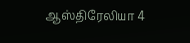ஆஸ்திரேலியா 4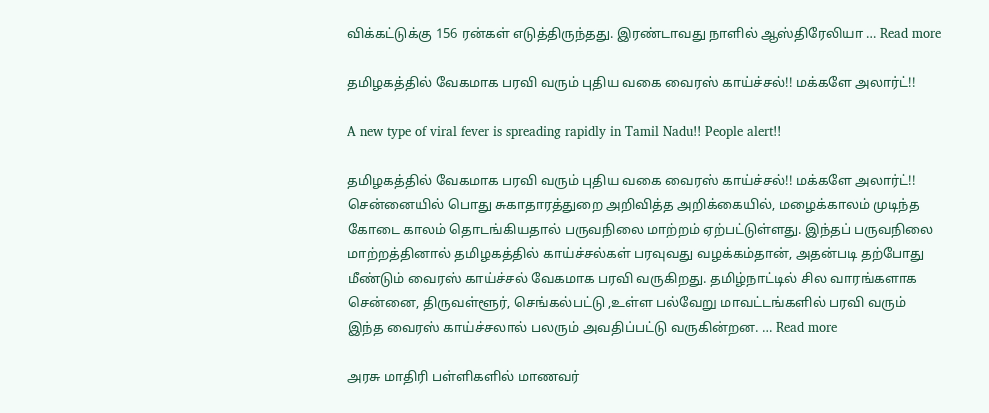விக்கட்டுக்கு 156 ரன்கள் எடுத்திருந்தது. இரண்டாவது நாளில் ஆஸ்திரேலியா … Read more

தமிழகத்தில் வேகமாக பரவி வரும் புதிய வகை வைரஸ் காய்ச்சல்!! மக்களே அலார்ட்!!

A new type of viral fever is spreading rapidly in Tamil Nadu!! People alert!!

தமிழகத்தில் வேகமாக பரவி வரும் புதிய வகை வைரஸ் காய்ச்சல்!! மக்களே அலார்ட்!! சென்னையில் பொது சுகாதாரத்துறை அறிவித்த அறிக்கையில், மழைக்காலம் முடிந்த கோடை காலம் தொடங்கியதால் பருவநிலை மாற்றம் ஏற்பட்டுள்ளது. இந்தப் பருவநிலை மாற்றத்தினால் தமிழகத்தில் காய்ச்சல்கள் பரவுவது வழக்கம்தான், அதன்படி தற்போது மீண்டும் வைரஸ் காய்ச்சல் வேகமாக பரவி வருகிறது. தமிழ்நாட்டில் சில வாரங்களாக சென்னை, திருவள்ளூர், செங்கல்பட்டு ,உள்ள பல்வேறு மாவட்டங்களில் பரவி வரும் இந்த வைரஸ் காய்ச்சலால் பலரும் அவதிப்பட்டு வருகின்றன. … Read more

அரசு மாதிரி பள்ளிகளில் மாணவர்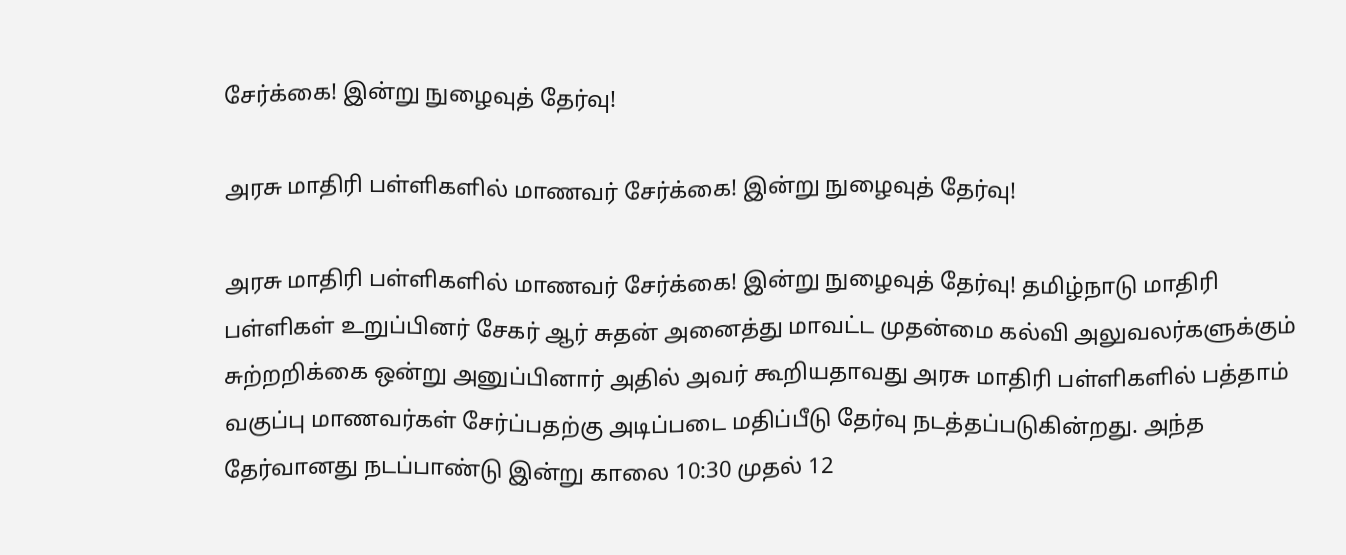சேர்க்கை! இன்று நுழைவுத் தேர்வு!

அரசு மாதிரி பள்ளிகளில் மாணவர் சேர்க்கை! இன்று நுழைவுத் தேர்வு!

அரசு மாதிரி பள்ளிகளில் மாணவர் சேர்க்கை! இன்று நுழைவுத் தேர்வு! தமிழ்நாடு மாதிரி பள்ளிகள் உறுப்பினர் சேகர் ஆர் சுதன் அனைத்து மாவட்ட முதன்மை கல்வி அலுவலர்களுக்கும் சுற்றறிக்கை ஒன்று அனுப்பினார் அதில் அவர் கூறியதாவது அரசு மாதிரி பள்ளிகளில் பத்தாம் வகுப்பு மாணவர்கள் சேர்ப்பதற்கு அடிப்படை மதிப்பீடு தேர்வு நடத்தப்படுகின்றது. அந்த தேர்வானது நடப்பாண்டு இன்று காலை 10:30 முதல் 12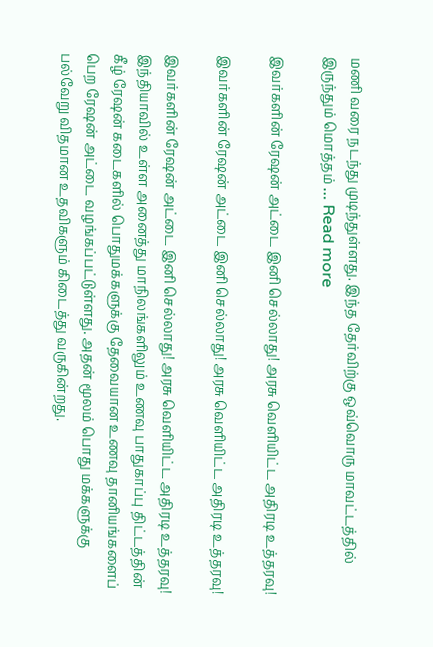மணி வரை நடந்து முடிந்துள்ளது. இந்த தேர்விற்கு ஒவ்வொரு மாவட்டத்தில் இருந்தும் மொத்தம் … Read more

இவர்களின் ரேஷன் அட்டை இனி செல்லாது! அரசு வெளியிட்ட அதிரடி உத்தரவு!

இவர்களின் ரேஷன் அட்டை இனி செல்லாது! அரசு வெளியிட்ட அதிரடி உத்தரவு!

இவர்களின் ரேஷன் அட்டை இனி செல்லாது! அரசு வெளியிட்ட அதிரடி உத்தரவு! இந்தியாவில் உள்ள அனைத்து மாநிலங்களிலும் உணவு பாதுகாப்பு திட்டத்தின் கீழ் ரேஷன் கடைகளில் பொதுமக்களுக்கு தேவையான உணவு தானியங்களைப் பெற ரேஷன் அட்டை வழங்கப்பட்டுள்ளது. அதன் மூலம் பொது மக்களுக்கு பல்வேறு விதமான உதவிகளும் கிடைத்து வருகின்றது.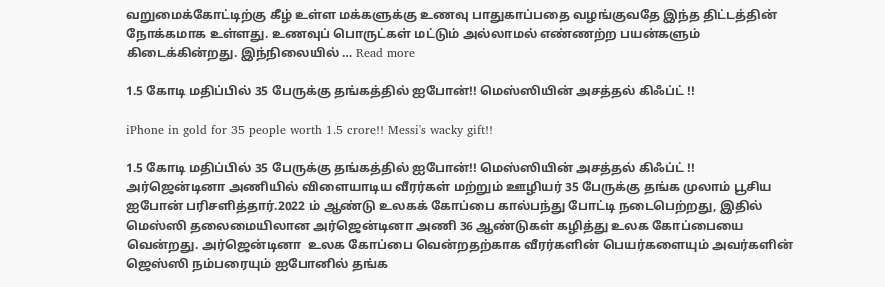வறுமைக்கோட்டிற்கு கீழ் உள்ள மக்களுக்கு உணவு பாதுகாப்பதை வழங்குவதே இந்த திட்டத்தின் நோக்கமாக உள்ளது. உணவுப் பொருட்கள் மட்டும் அல்லாமல் எண்ணற்ற பயன்களும் கிடைக்கின்றது. இந்நிலையில் … Read more

1.5 கோடி மதிப்பில் 35 பேருக்கு தங்கத்தில் ஐபோன்!! மெஸ்ஸியின் அசத்தல் கிஃப்ட் !!

iPhone in gold for 35 people worth 1.5 crore!! Messi's wacky gift!!

1.5 கோடி மதிப்பில் 35 பேருக்கு தங்கத்தில் ஐபோன்!! மெஸ்ஸியின் அசத்தல் கிஃப்ட் !! அர்ஜென்டினா அணியில் விளையாடிய வீரர்கள் மற்றும் ஊழியர் 35 பேருக்கு தங்க முலாம் பூசிய ஐபோன் பரிசளித்தார்.2022 ம் ஆண்டு உலகக் கோப்பை கால்பந்து போட்டி நடைபெற்றது, இதில் மெஸ்ஸி தலைமையிலான அர்ஜென்டினா அணி 36 ஆண்டுகள் கழித்து உலக கோப்பையை வென்றது. அர்ஜென்டினா  உலக கோப்பை வென்றதற்காக வீரர்களின் பெயர்களையும் அவர்களின் ஜெஸ்ஸி நம்பரையும் ஐபோனில் தங்க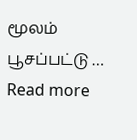மூலம் பூசப்பட்டு … Read more